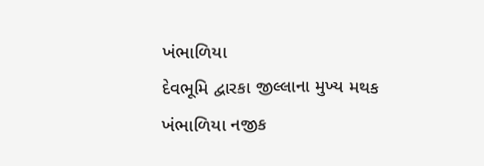ખંભાળિયા
દેવભૂમિ દ્વારકા જીલ્લાના મુખ્ય મથક ખંભાળિયા નજીક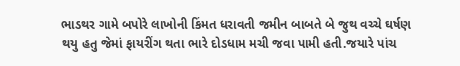ભાડથર ગામે બપોરે લાખોની કિંમત ધરાવતી જમીન બાબતે બે જુથ વચ્ચે ઘર્ષણ થયુ હતુ જેમાં ફાયરીંગ થતા ભારે દોડધામ મચી જવા પામી હતી.જયારે પાંચ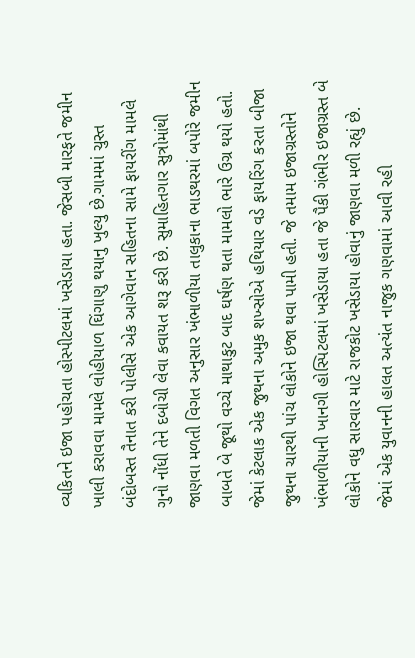વ્યકિતને ઇજા પહોચતા હોસ્પીટલમાં ખસેડાયા હતા. જેસબી મારફતે જમીન ખાલી કરાવવા મામલે લોહીયાળ ઘિંગાણુ થયાનુ ખુલ્યુ છે.ગામમાં ચુસ્ત બંદોબસ્ત તૈનાત કરી પોલીસે એક આગેવાન સહિતના સામે ફાયરીંગ મામલે ગુનો નોંધી તેને દબોચી લેવા કવાયત શરૂ કરી છે. સુમાહિતગાર સુત્રોમાંથી જાણવા મળતી વિગત અનુસાર ખંભાળીયા તાલુકાના ભાડથરમાં બપોરે જમીન બાબતે બે જૂથો વચ્ચે માથાકુટ બાદ ઘર્ષણ થતા મામલો ભારે ઉગ્ર થયો હતો. જેમાં કેટલાક એક જુથના અમુક શખ્સોએ હથિયાર વડે ફાયરિંગ કરતા બીજા જુથના ચારથી પાંચ લોકોને ઇજા થવા પામી હતી. જે તમામ ઇજાગ્રસ્તોને ખંભાળીયાની ખાનગી હોસ્પિટલમાં ખસેડાયા હતા જે પૈકી ગંભીર ઇજાગ્રસ્ત બે લોકોને વધુ સારવાર માટે રાજકોટ ખસેડાયા હોવાનું જાણવા મળી રહ્યું છે. જેમાં એક યુવાનની હાલત અત્યંત નાજુક ગણવામાં આવી રહી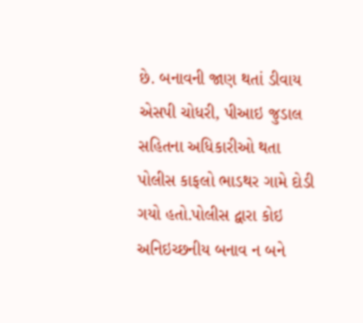છે. બનાવની જાણ થતાં ડીવાય એસપી ચોધરી, પીઆઇ જુડાલ સહિતના અધિકારીઓ થતા પોલીસ કાફલો ભાડથર ગામે દોડી ગયો હતો.પોલીસ દ્વારા કોઇ અનિઇચ્છનીય બનાવ ન બને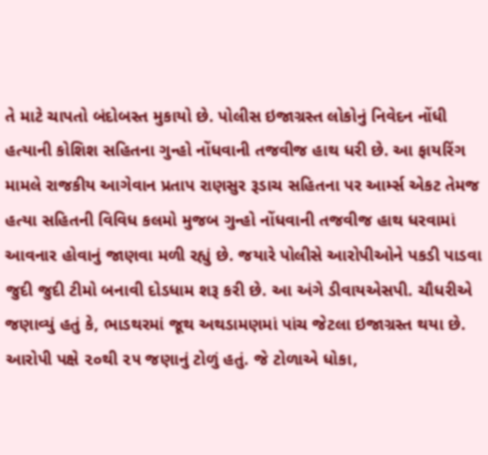તે માટે ચાપતો બંદોબસ્ત મુકાયો છે. પોલીસ ઇજાગ્રસ્ત લોકોનું નિવેદન નોંધી હત્યાની કોશિશ સહિતના ગુન્હો નોંધવાની તજવીજ હાથ ધરી છે. આ ફાયરિંગ મામલે રાજકીય આગેવાન પ્રતાપ રાણસુર રૂડાચ સહિતના પર આર્મ્સ એકટ તેમજ હત્યા સહિતની વિવિધ કલમો મુજબ ગુન્હો નોંધવાની તજવીજ હાથ ધરવામાં આવનાર હોવાનું જાણવા મળી રહ્યું છે. જયારે પોલીસે આરોપીઓને પકડી પાડવા જુદી જુદી ટીમો બનાવી દોડધામ શરૂ કરી છે. આ અંગે ડીવાયએસપી. ચૌધરીએ જણાવ્યું હતું કે, ભાડથરમાં જૂથ અથડામણમાં પાંચ જેટલા ઇજાગ્રસ્ત થયા છે. આરોપી પક્ષે ૨૦થી ૨૫ જણાનું ટોળું હતું. જે ટોળાએ ધોકા,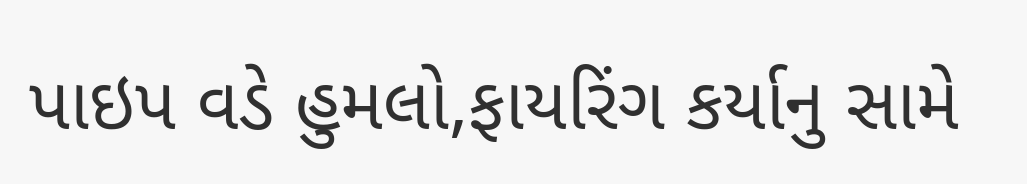પાઇપ વડે હુમલો,ફાયરિંગ કર્યાનુ સામે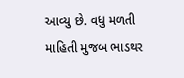આવ્યુ છે. વધુ મળતી માહિતી મુજબ ભાડથર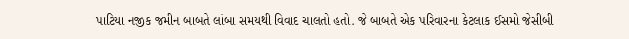પાટિયા નજીક જમીન બાબતે લાંબા સમયથી વિવાદ ચાલતો હતો. જે બાબતે એક પરિવારના કેટલાક ઈસમો જેસીબી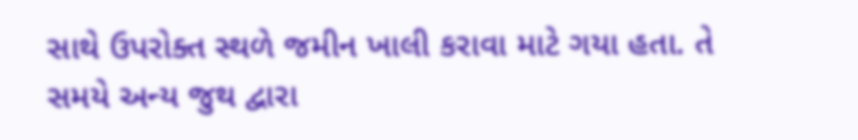સાથે ઉપરોક્ત સ્થળે જમીન ખાલી કરાવા માટે ગયા હતા. તે સમયે અન્ય જુથ દ્વારા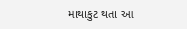માથાકુટ થતા આ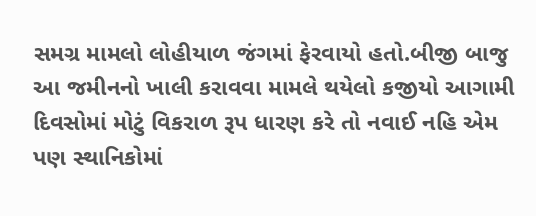સમગ્ર મામલો લોહીયાળ જંગમાં ફેરવાયો હતો.બીજી બાજુ આ જમીનનો ખાલી કરાવવા મામલે થયેલો કજીયો આગામી દિવસોમાં મોટું વિકરાળ રૂપ ધારણ કરે તો નવાઈ નહિ એમ પણ સ્થાનિકોમાં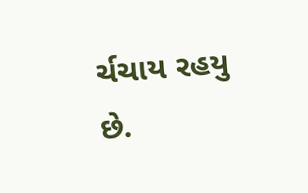ર્ચચાય રહયુ છે.